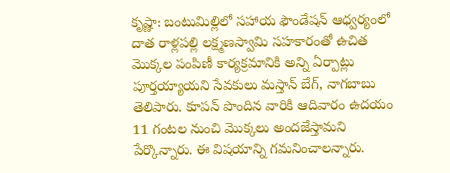కృష్ణా: బంటుమిల్లిలో సహాయ ఫౌండేషన్ ఆధ్వర్యంలో దాత రాళ్లపల్లి లక్ష్మణస్వామి సహకారంతో ఉచిత మొక్కల పంపిణీ కార్యక్రమానికి అన్ని ఏర్పాట్లు పూర్తయ్యాయని సేవకులు మస్తాన్ బేగ్, నాగబాబు తెలిపారు. కూపన్ పొందిన వారికి ఆదివారం ఉదయం 11 గంటల నుంచి మొక్కలు అందజేస్తామని పేర్కొన్నారు. ఈ విషయాన్ని గమనించాలన్నారు.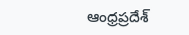ఆంధ్రప్రదేశ్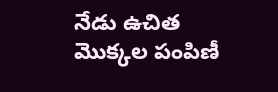నేడు ఉచిత మొక్కల పంపిణీ